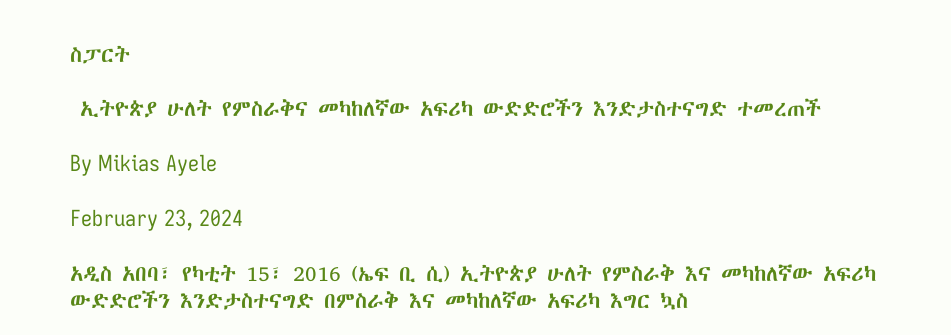ስፓርት

 ኢትዮጵያ ሁለት የምስራቅና መካከለኛው አፍሪካ ውድድሮችን እንድታስተናግድ ተመረጠች

By Mikias Ayele

February 23, 2024

አዲስ አበባ፣ የካቲት 15፣ 2016 (ኤፍ ቢ ሲ) ኢትዮጵያ ሁለት የምስራቅ እና መካከለኛው አፍሪካ ውድድሮችን እንድታስተናግድ በምስራቅ እና መካከለኛው አፍሪካ እግር ኳስ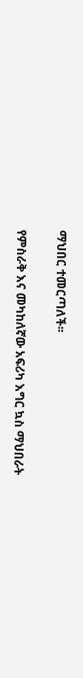ማህበር ተመርጣለች፡፡

የምስራቅ እና መካከለኛው አፍሪካ እግር ኳስ ማህበራት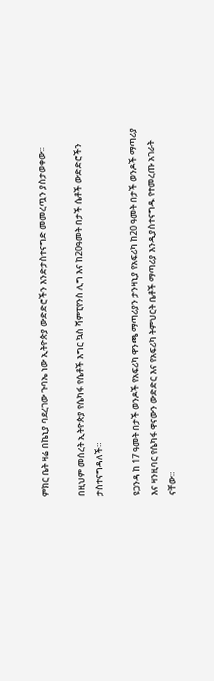ምክር ቤት ዛሬ በኬኒያ ባደረገው ጉባኤ ነው ኢትዮጵያ ውድድሮችን እንድታስተናግድ መመረጧን ያስታወቀው፡፡

በዚህም መሰረት ኢትዮጵያ የሴካፋ የሴቶች እግር ኳስ ሻምፒየንስ ሊግ እና ከ20ዓመት በታች ሴቶች ውድድሮችን ታስተናግዳለች።

ዩጋንዳ ከ 17 ዓመት በታች ወንዶች የአፍሪካ ዋንጫ ማጣሪያን ታንዛኒያ የአፍሪካ ከ20 ዓመት በታች ወንዶች ማጣሪያ እና ዛንዚባር የሴካፋ ዋናውን ውድድር እና የአፍሪካ ትምህርት ቤቶች ማጣሪያ እንዲያስተናግዱ የተመረጡ አገራት ናቸው።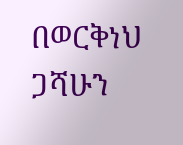በወርቅነህ ጋሻሁን